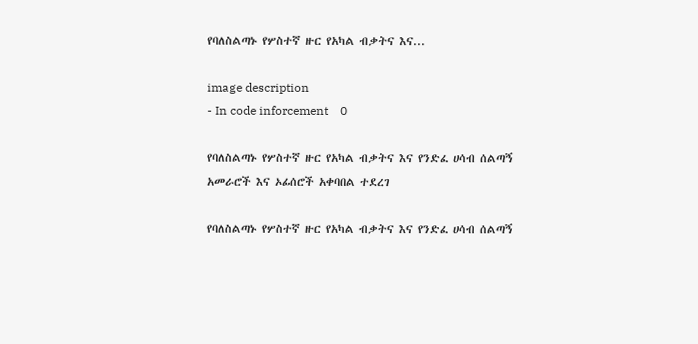የባለስልጣኑ የሦስተኛ ዙር የአካል ብቃትና እና...

image description
- In code inforcement    0

የባለስልጣኑ የሦስተኛ ዙር የአካል ብቃትና እና የንድፈ ሀሳብ ሰልጣኝ አመራሮች እና ኦፊሰሮች አቀባበል ተደረገ

የባለስልጣኑ የሦስተኛ ዙር የአካል ብቃትና እና የንድፈ ሀሳብ ሰልጣኝ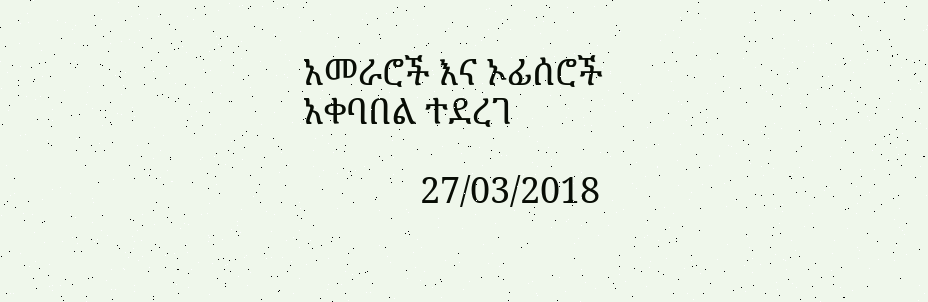አመራሮች እና ኦፊሰሮች አቀባበል ተደረገ

             27/03/2018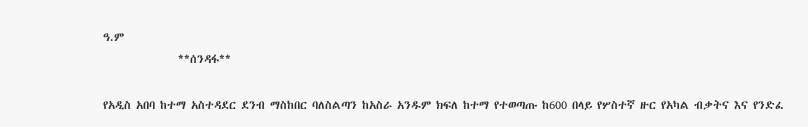ዓ.ም
               **ሰንዳፋ**

የአዲስ አበባ ከተማ አስተዳደር ደንብ ማስከበር ባለስልጣን ከአስራ አንዱም ክፍለ ከተማ የተወጣጡ ከ600 በላይ የሦስተኛ ዙር የአካል ብቃትና እና የንድፈ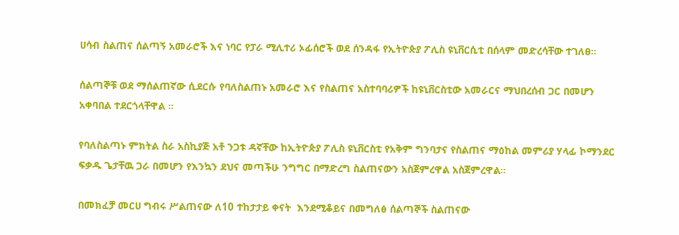ሀሳብ ስልጠና ሰልጣኝ አመራሮች እና ነባር የፓራ ሚሊተሪ ኦፊሰሮች ወደ ሰንዳፋ የኢትዮጵያ ፖሊስ ዩኒቨርሲቲ በሰላም መድረሳቸው ተገለፀ።

ሰልጣኞቹ ወደ ማሰልጠኛው ሲደርሱ የባለስልጠኑ አመራሮ እና የስልጠና አስተባባሪዎች ከዩኒቨርስቲው አመራርና ማህበረሰብ ጋር በመሆን አቀባበል ተደርጎላቸዋል ።

የባለስልጣኑ ምክትል ስራ አስኪያጅ አቶ ንጋቱ ዳኛቸው ከኢትዮጵያ ፖሊስ ዩኒቨርስቲ የአቅም ግንባታና የስልጠና ማዕከል መምሪያ ሃላፊ ኮማንደር ፍቃዱ ጌታቸዉ ጋራ በመሆን የእንኳን ደህና መጣችሁ ንግግር በማድረግ ስልጠናውን አስጀምረዋል አስጀምረዋል።

በመክፈቻ መርሀ ግብሩ ሥልጠናው ለ10 ተከታታይ ቀናት  እንደሚቆይና በመግለፅ ሰልጣኞች ስልጠናው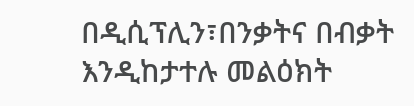በዲሲፕሊን፣በንቃትና በብቃት እንዲከታተሉ መልዕክት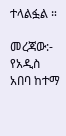ተላልፏል ።

መረጃው:- የአዲስ አበባ ከተማ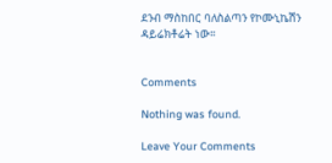ደንብ ማስከበር ባለስልጣን የኮሙኒኬሽን ዳይሬክቶሬት ነው።


Comments

Nothing was found.

Leave Your Comments